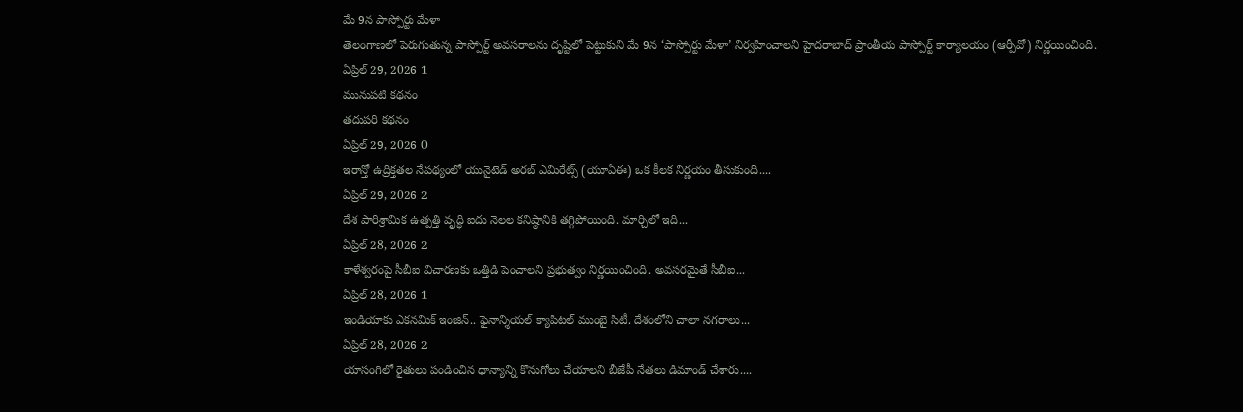మే 9న పాస్పోర్టు మేళా
తెలంగాణలో పెరుగుతున్న పాస్పోర్ట్ అవసరాలను దృష్టిలో పెట్టుకుని మే 9న ‘పాస్పోర్టు మేళా’ నిర్వహించాలని హైదరాబాద్ ప్రాంతీయ పాస్పోర్ట్ కార్యాలయం (ఆర్పీవో) నిర్ణయించింది.
ఏప్రిల్ 29, 2026 1
మునుపటి కథనం
తదుపరి కథనం
ఏప్రిల్ 29, 2026 0
ఇరాన్తో ఉద్రిక్తతల నేపథ్యంలో యునైటెడ్ అరబ్ ఎమిరేట్స్ (యూఏఈ) ఒక కీలక నిర్ణయం తీసుకుంది....
ఏప్రిల్ 29, 2026 2
దేశ పారిశ్రామిక ఉత్పత్తి వృద్ధి ఐదు నెలల కనిష్ఠానికి తగ్గిపోయింది. మార్చిలో ఇది...
ఏప్రిల్ 28, 2026 2
కాళేశ్వరంపై సీబీఐ విచారణకు ఒత్తిడి పెంచాలని ప్రభుత్వం నిర్ణయించింది. అవసరమైతే సీబీఐ...
ఏప్రిల్ 28, 2026 1
ఇండియాకు ఎకనమిక్ ఇంజిన్.. ఫైనాన్శియల్ క్యాపిటల్ ముంబై సిటీ. దేశంలోని చాలా నగరాలు...
ఏప్రిల్ 28, 2026 2
యాసంగిలో రైతులు పండించిన ధాన్యాన్ని కొనుగోలు చేయాలని బీజేపీ నేతలు డిమాండ్ చేశారు....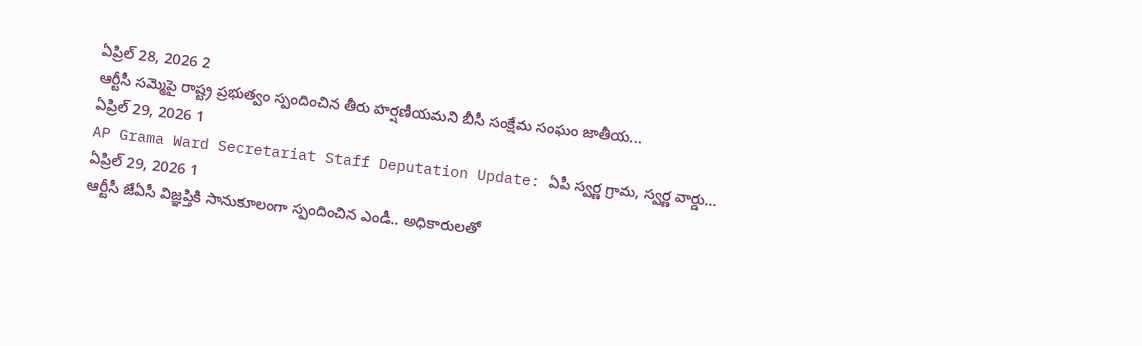ఏప్రిల్ 28, 2026 2
ఆర్టీసీ సమ్మెపై రాష్ట్ర ప్రభుత్వం స్పందించిన తీరు హర్షణీయమని బీసీ సంక్షేమ సంఘం జాతీయ...
ఏప్రిల్ 29, 2026 1
AP Grama Ward Secretariat Staff Deputation Update: ఏపీ స్వర్ణ గ్రామ, స్వర్ణ వార్డు...
ఏప్రిల్ 29, 2026 1
ఆర్టీసీ జేఏసీ విజ్ఞప్తికి సానుకూలంగా స్పందించిన ఎండీ.. అధికారులతో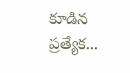కూడిన ప్రత్యేక...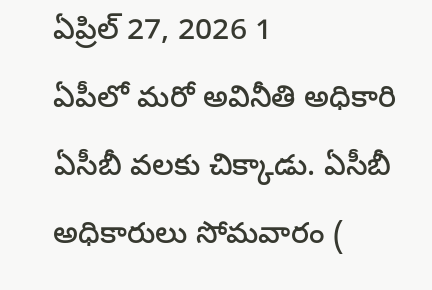ఏప్రిల్ 27, 2026 1
ఏపీలో మరో అవినీతి అధికారి ఏసీబీ వలకు చిక్కాడు. ఏసీబీ అధికారులు సోమవారం (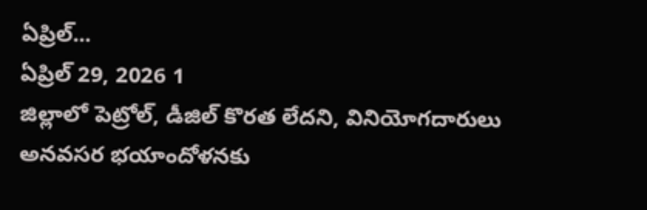ఏప్రిల్...
ఏప్రిల్ 29, 2026 1
జిల్లాలో పెట్రోల్, డీజిల్ కొరత లేదని, వినియోగదారులు అనవసర భయాందోళనకు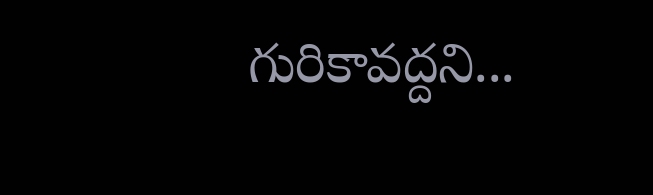గురికావద్దని...